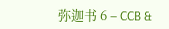弥迦书 6 – CCB &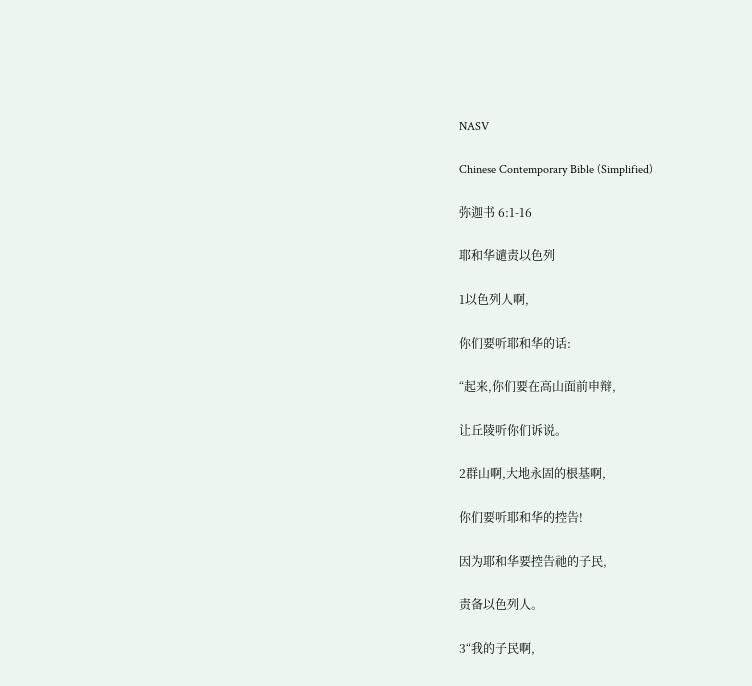NASV

Chinese Contemporary Bible (Simplified)

弥迦书 6:1-16

耶和华谴责以色列

1以色列人啊,

你们要听耶和华的话:

“起来,你们要在高山面前申辩,

让丘陵听你们诉说。

2群山啊,大地永固的根基啊,

你们要听耶和华的控告!

因为耶和华要控告祂的子民,

责备以色列人。

3“我的子民啊,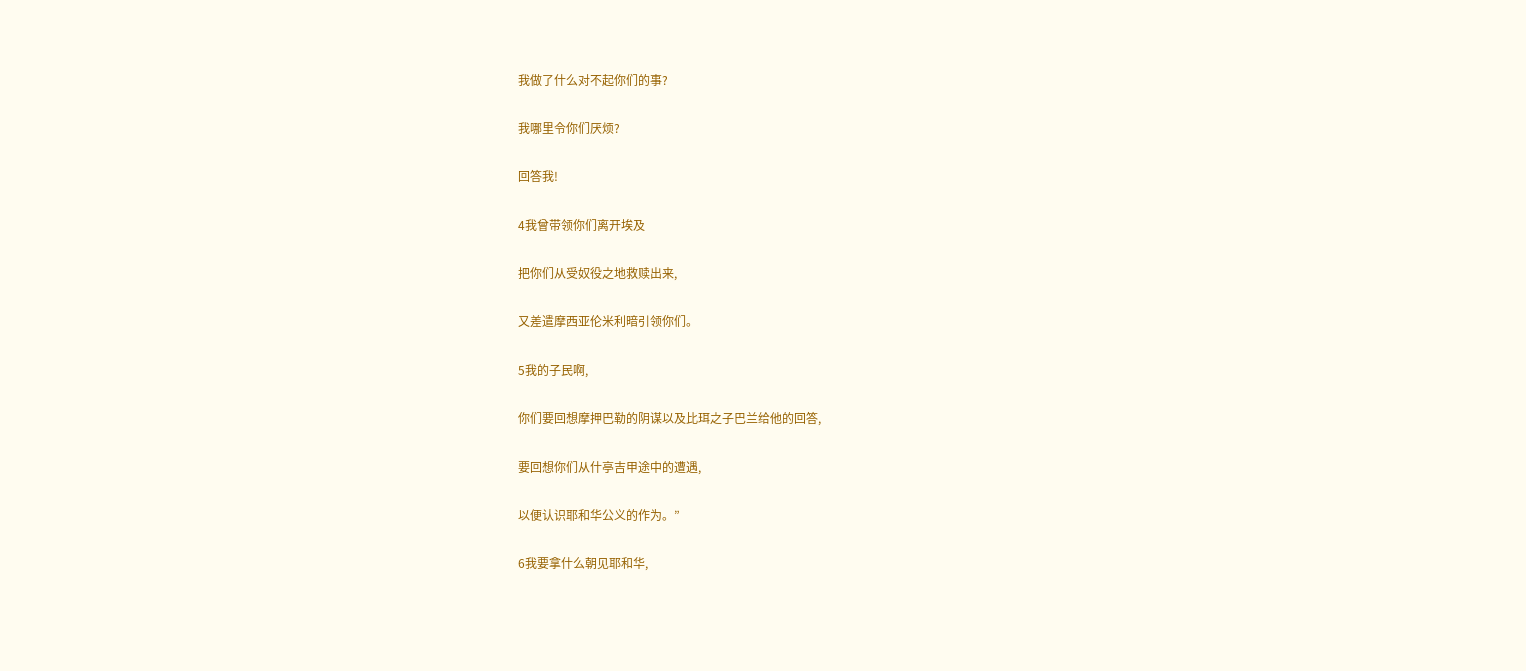我做了什么对不起你们的事?

我哪里令你们厌烦?

回答我!

4我曾带领你们离开埃及

把你们从受奴役之地救赎出来,

又差遣摩西亚伦米利暗引领你们。

5我的子民啊,

你们要回想摩押巴勒的阴谋以及比珥之子巴兰给他的回答,

要回想你们从什亭吉甲途中的遭遇,

以便认识耶和华公义的作为。”

6我要拿什么朝见耶和华,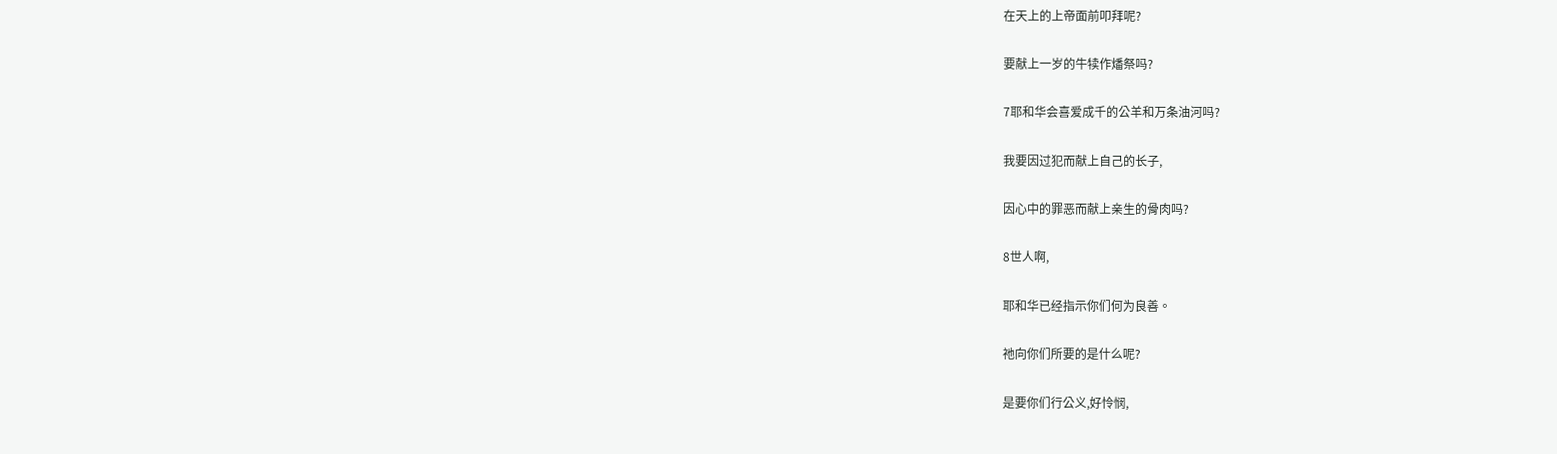在天上的上帝面前叩拜呢?

要献上一岁的牛犊作燔祭吗?

7耶和华会喜爱成千的公羊和万条油河吗?

我要因过犯而献上自己的长子,

因心中的罪恶而献上亲生的骨肉吗?

8世人啊,

耶和华已经指示你们何为良善。

祂向你们所要的是什么呢?

是要你们行公义,好怜悯,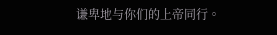谦卑地与你们的上帝同行。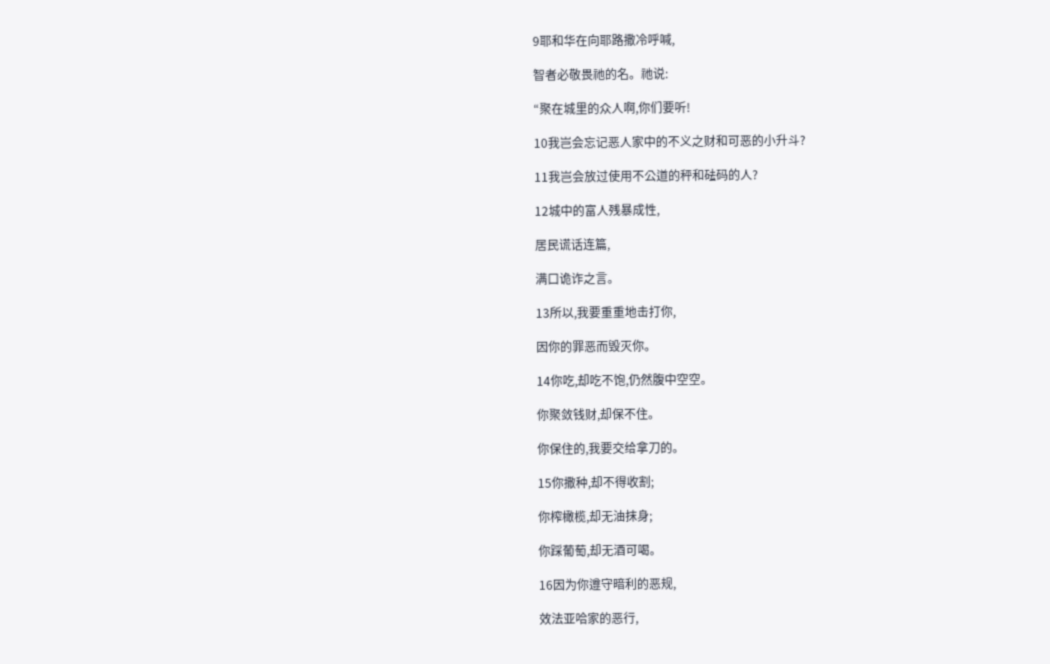9耶和华在向耶路撒冷呼喊,

智者必敬畏祂的名。祂说:

“聚在城里的众人啊,你们要听!

10我岂会忘记恶人家中的不义之财和可恶的小升斗?

11我岂会放过使用不公道的秤和砝码的人?

12城中的富人残暴成性,

居民谎话连篇,

满口诡诈之言。

13所以,我要重重地击打你,

因你的罪恶而毁灭你。

14你吃,却吃不饱,仍然腹中空空。

你聚敛钱财,却保不住。

你保住的,我要交给拿刀的。

15你撒种,却不得收割;

你榨橄榄,却无油抹身;

你踩葡萄,却无酒可喝。

16因为你遵守暗利的恶规,

效法亚哈家的恶行,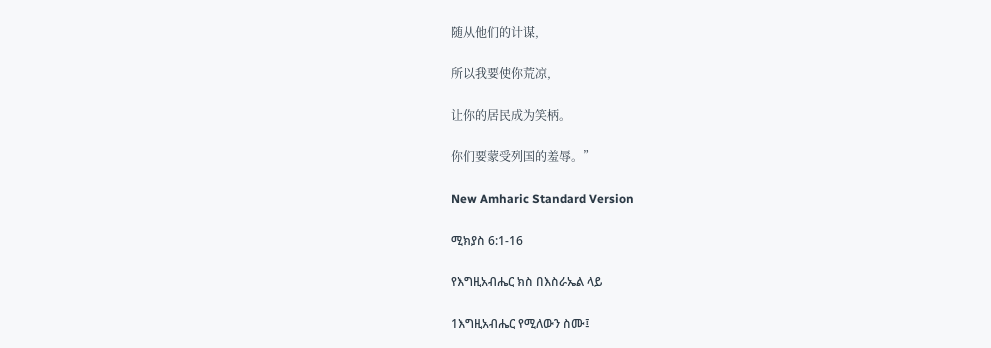随从他们的计谋,

所以我要使你荒凉,

让你的居民成为笑柄。

你们要蒙受列国的羞辱。”

New Amharic Standard Version

ሚክያስ 6:1-16

የእግዚአብሔር ክስ በእስራኤል ላይ

1እግዚአብሔር የሚለውን ስሙ፤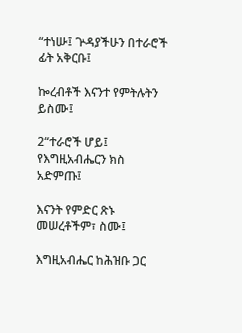“ተነሡ፤ ጕዳያችሁን በተራሮች ፊት አቅርቡ፤

ኰረብቶች እናንተ የምትሉትን ይስሙ፤

2“ተራሮች ሆይ፤ የእግዚአብሔርን ክስ አድምጡ፤

እናንት የምድር ጽኑ መሠረቶችም፣ ስሙ፤

እግዚአብሔር ከሕዝቡ ጋር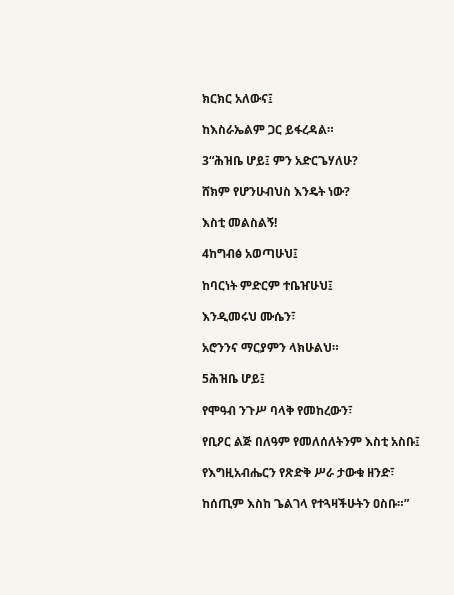ክርክር አለውና፤

ከእስራኤልም ጋር ይፋረዳል።

3“ሕዝቤ ሆይ፤ ምን አድርጌሃለሁ?

ሸክም የሆንሁብህስ እንዴት ነው?

እስቲ መልስልኝ!

4ከግብፅ አወጣሁህ፤

ከባርነት ምድርም ተቤዠሁህ፤

እንዲመሩህ ሙሴን፣

አሮንንና ማርያምን ላክሁልህ።

5ሕዝቤ ሆይ፤

የሞዓብ ንጉሥ ባላቅ የመከረውን፣

የቢዖር ልጅ በለዓም የመለሰለትንም እስቲ አስቡ፤

የእግዚአብሔርን የጽድቅ ሥራ ታውቁ ዘንድ፣

ከሰጢም እስከ ጌልገላ የተጓዛችሁትን ዐስቡ።”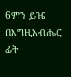6ምን ይዤ በእግዚአብሔር ፊት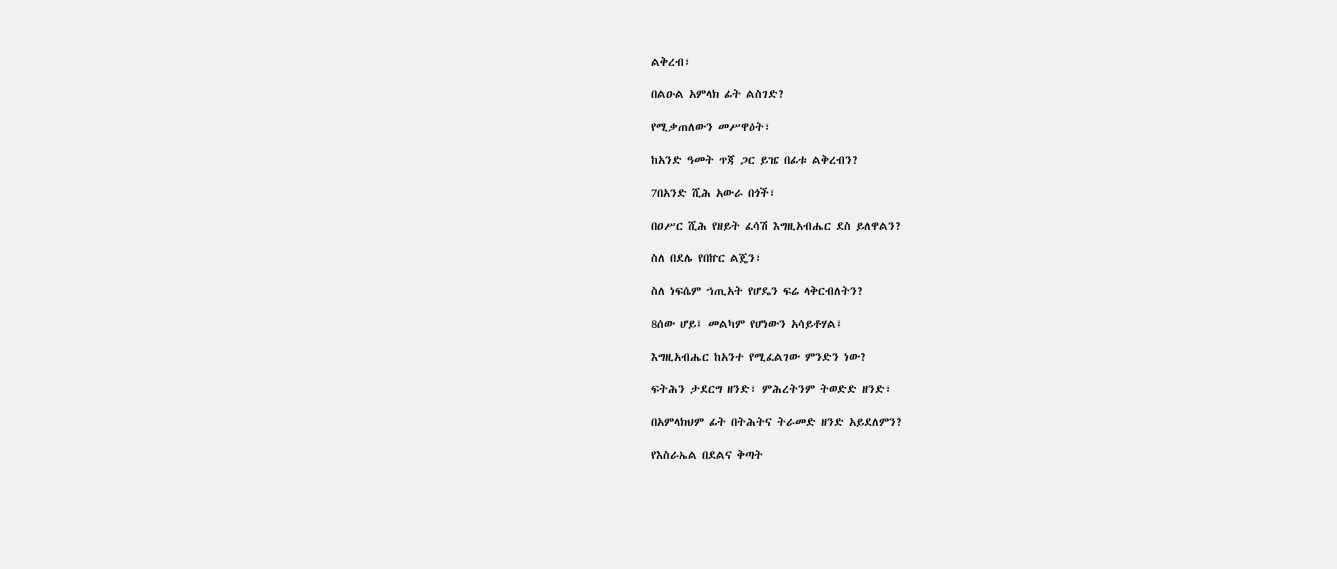ልቅረብ፣

በልዑል አምላክ ፊት ልስገድ?

የሚቃጠለውን መሥዋዕት፣

ከአንድ ዓመት ጥጃ ጋር ይዤ በፊቱ ልቅረብን?

7በአንድ ሺሕ አውራ በጎች፣

በዐሥር ሺሕ የዘይት ፈሳሽ እግዚአብሔር ደስ ይለዋልን?

ስለ በደሌ የበኵር ልጄን፣

ስለ ነፍሴም ኀጢአት የሆዴን ፍሬ ላቅርብለትን?

8ሰው ሆይ፤ መልካም የሆነውን አሳይቶሃል፤

እግዚአብሔር ከአንተ የሚፈልገው ምንድን ነው?

ፍትሕን ታደርግ ዘንድ፣ ምሕረትንም ትወድድ ዘንድ፣

በአምላክህም ፊት በትሕትና ትራመድ ዘንድ አይደለምን?

የእስራኤል በደልና ቅጣት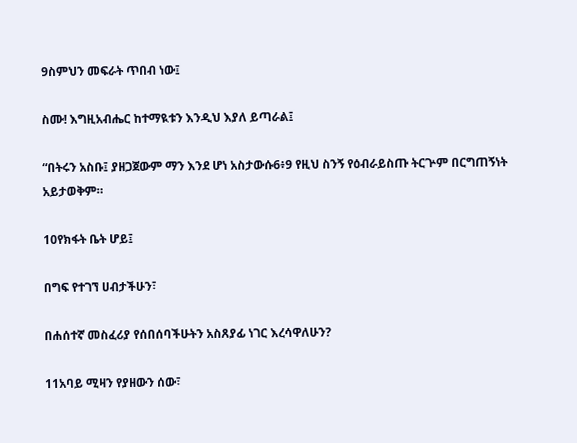9ስምህን መፍራት ጥበብ ነው፤

ስሙ! እግዚአብሔር ከተማዪቱን እንዲህ እያለ ይጣራል፤

“በትሩን አስቡ፤ ያዘጋጀውም ማን እንደ ሆነ አስታውሱ6፥9 የዚህ ስንኝ የዕብራይስጡ ትርጕም በርግጠኝነት አይታወቅም።

10የክፋት ቤት ሆይ፤

በግፍ የተገኘ ሀብታችሁን፣

በሐሰተኛ መስፈሪያ የሰበሰባችሁትን አስጸያፊ ነገር እረሳዋለሁን?

11አባይ ሚዛን የያዘውን ሰው፣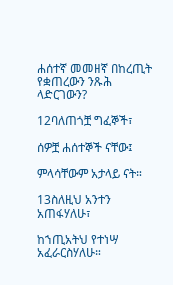ሐሰተኛ መመዘኛ በከረጢት የቋጠረውን ንጹሕ ላድርገውን?

12ባለጠጎቿ ግፈኞች፣

ሰዎቿ ሐሰተኞች ናቸው፤

ምላሳቸውም አታላይ ናት።

13ስለዚህ አንተን አጠፋሃለሁ፣

ከኀጢአትህ የተነሣ አፈራርስሃለሁ።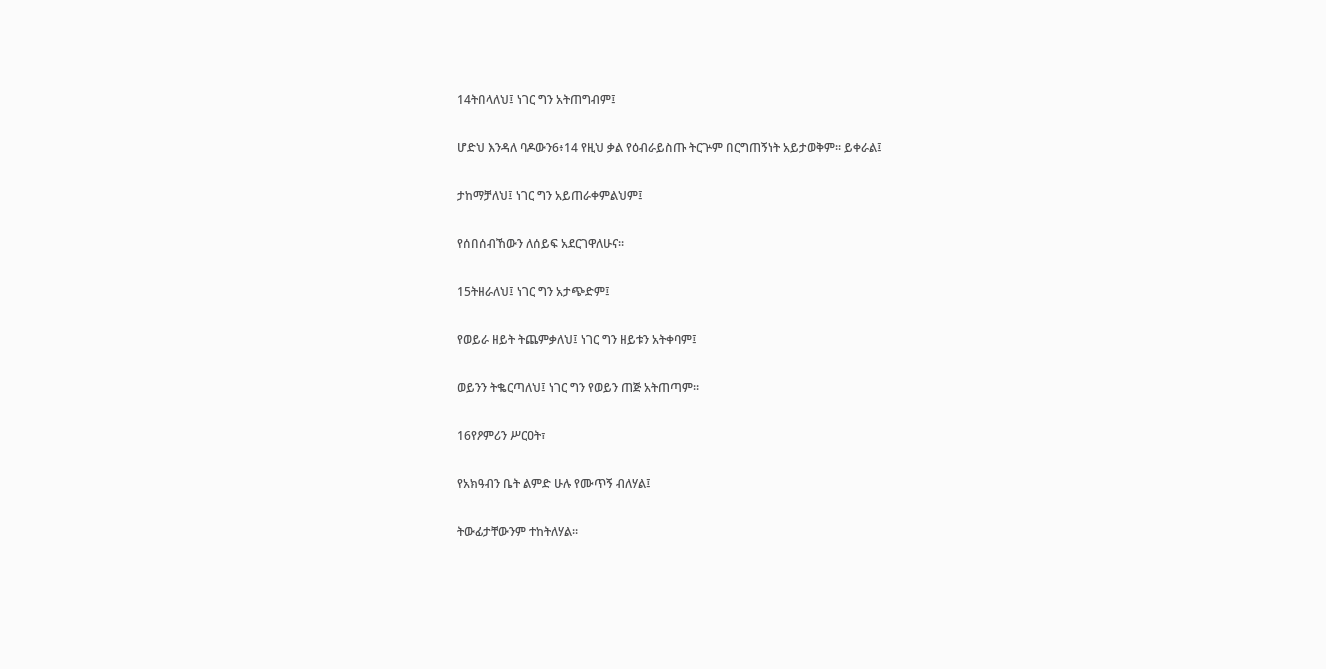14ትበላለህ፤ ነገር ግን አትጠግብም፤

ሆድህ እንዳለ ባዶውን6፥14 የዚህ ቃል የዕብራይስጡ ትርጕም በርግጠኝነት አይታወቅም። ይቀራል፤

ታከማቻለህ፤ ነገር ግን አይጠራቀምልህም፤

የሰበሰብኸውን ለሰይፍ አደርገዋለሁና።

15ትዘራለህ፤ ነገር ግን አታጭድም፤

የወይራ ዘይት ትጨምቃለህ፤ ነገር ግን ዘይቱን አትቀባም፤

ወይንን ትቈርጣለህ፤ ነገር ግን የወይን ጠጅ አትጠጣም።

16የዖምሪን ሥርዐት፣

የአክዓብን ቤት ልምድ ሁሉ የሙጥኝ ብለሃል፤

ትውፊታቸውንም ተከትለሃል።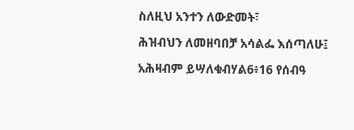ስለዚህ አንተን ለውድመት፣

ሕዝብህን ለመዘባበቻ አሳልፌ እሰጣለሁ፤

አሕዛብም ይሣለቁብሃል6፥16 የሰብዓ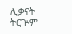ሊቃናት ትርጕም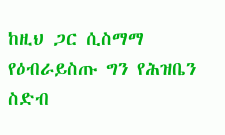ከዚህ ጋር ሲስማማ የዕብራይስጡ ግን የሕዝቤን ስድብ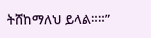ትሸከማለህ ይላል።።”